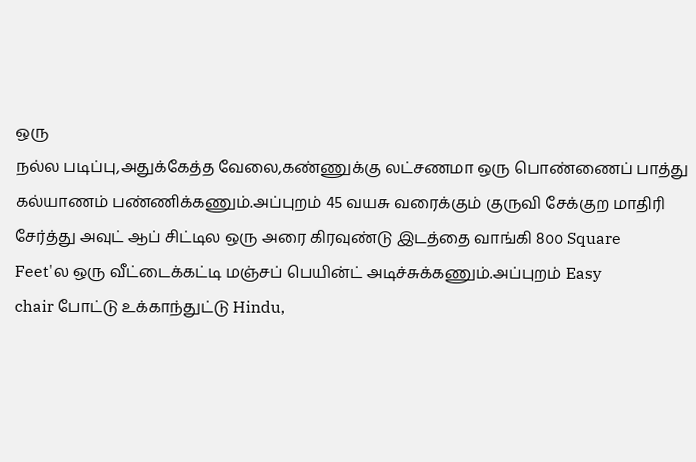ஒரு
நல்ல படிப்பு,அதுக்கேத்த வேலை,கண்ணுக்கு லட்சணமா ஒரு பொண்ணைப் பாத்து
கல்யாணம் பண்ணிக்கணும்.அப்புறம் 45 வயசு வரைக்கும் குருவி சேக்குற மாதிரி
சேர்த்து அவுட் ஆப் சிட்டில ஒரு அரை கிரவுண்டு இடத்தை வாங்கி 8௦௦ Square
Feet'ல ஒரு வீட்டைக்கட்டி மஞ்சப் பெயின்ட் அடிச்சுக்கணும்.அப்புறம் Easy
chair போட்டு உக்காந்துட்டு Hindu,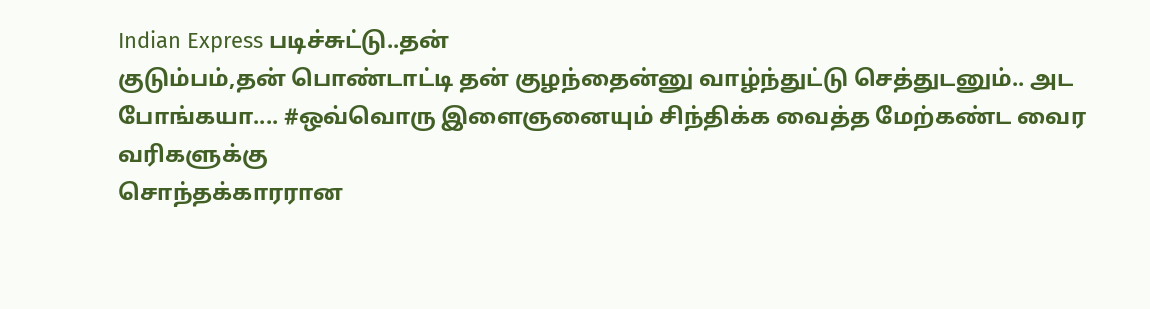Indian Express படிச்சுட்டு..தன்
குடும்பம்,தன் பொண்டாட்டி தன் குழந்தைன்னு வாழ்ந்துட்டு செத்துடனும்.. அட
போங்கயா.... #ஒவ்வொரு இளைஞனையும் சிந்திக்க வைத்த மேற்கண்ட வைர வரிகளுக்கு
சொந்தக்காரரான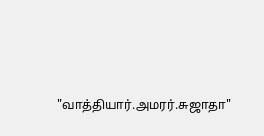"வாத்தியார்.அமரர்.சுஜாதா"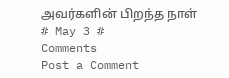அவர்களின் பிறந்த நாள்
# May 3 #
Comments
Post a Comment